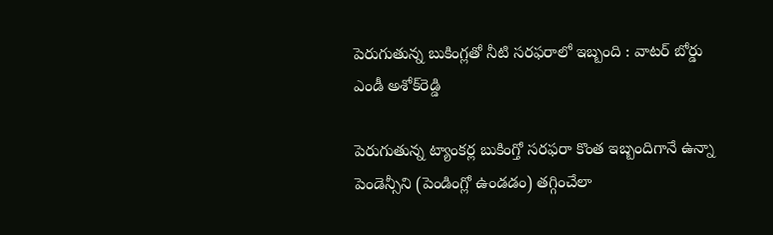పెరుగుతున్న బుకింగ్లతో నీటి సరఫరాలో ఇబ్బంది : వాటర్ బోర్డు ఎండీ అశోక్‌‌‌‌‌‌‌‌‌‌‌‌‌‌‌‌రెడ్డి

పెరుగుతున్న ట్యాంకర్ల బుకింగ్తో సరఫరా కొంత ఇబ్బందిగానే ఉన్నా పెండెన్సీని (పెండింగ్లో ఉండడం) తగ్గించేలా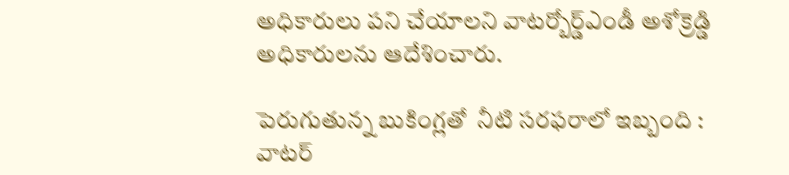అధికారులు పని చేయాలని వాటర్బోర్డ్ఎండీ అశోక్రెడ్డి అధికారులను ఆదేశించారు.

పెరుగుతున్న బుకింగ్లతో  నీటి సరఫరాలో ఇబ్బంది : వాటర్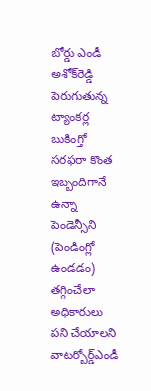బోర్డు ఎండీ అశోక్‌‌‌‌‌‌‌‌‌‌‌‌‌‌‌‌రెడ్డి
పెరుగుతున్న ట్యాంకర్ల బుకింగ్తో సరఫరా కొంత ఇబ్బందిగానే ఉన్నా పెండెన్సీని (పెండింగ్లో ఉండడం) తగ్గించేలా అధికారులు పని చేయాలని వాటర్బోర్డ్ఎండీ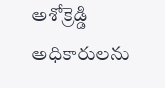అశోక్రెడ్డి అధికారులను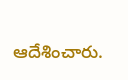ఆదేశించారు.